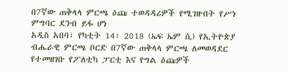በ7ኛው ጠቅላላ ምርጫ ዕጩ ተወዳዳሪዎች የሚገዙበት የሥነ ምግባር ደንብ ይፋ ሆነ
አዲስ አበባ፣ የካቲት 14፣ 2018 (ኤፍ ኤም ሲ) የኢትዮጵያ ብሔራዊ ምርጫ ቦርድ በ7ኛው ጠቅላላ ምርጫ ለመወዳደር የተመዘገቡ የፖለቲካ ፓርቲ እና የግል ዕጩዎች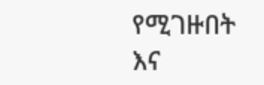የሚገዙበት እና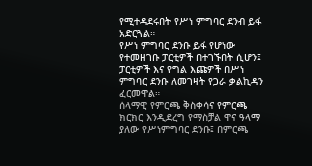የሚተዳደሩበት የሥነ ምግባር ደንብ ይፋ አድርጓል።
የሥነ ምግባር ደንቡ ይፋ የሆነው የተመዘገቡ ፓርቲዎች በተገኙበት ሲሆን፤ ፓርቲዎች እና የግል እጩዎች በሥነ ምግባር ደንቡ ለመገዛት የጋራ ቃልኪዳን ፈርመዋል።
ሰላማዊ የምርጫ ቅስቀሳና የምርጫ ክርክር እንዲደረግ የማስቻል ዋና ዓላማ ያለው የሥነምግባር ደንቡ፤ በምርጫ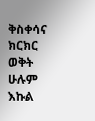ቅስቀሳና ክርክር ወቅት ሁሉም እኩል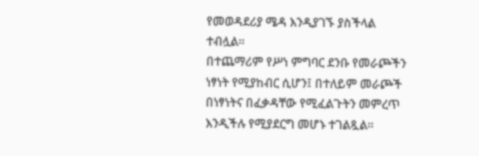የመወዳደሪያ ሜዳ እንዲያገኙ ያስችላል ተብሏል።
በተጨማሪም የሥነ ምግባር ደንቡ የመራጮችን ነፃነት የሚያከብር ሲሆን፤ በተለይም መራጮች በነፃነትና በፈቃዳቸው የሚፈልጉትን መምረጥ እንዲችሉ የሚያደርግ መሆኑ ተገልጿል።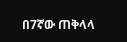በ7ኛው ጠቅላላ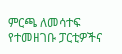ምርጫ ለመሳተፍ የተመዘገቡ ፓርቲዎችና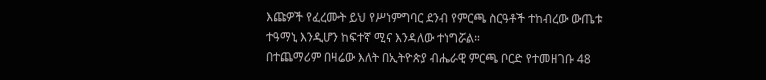እጩዎች የፈረሙት ይህ የሥነምግባር ደንብ የምርጫ ስርዓቶች ተከብረው ውጤቱ ተዓማኒ እንዲሆን ከፍተኛ ሚና እንዳለው ተነግሯል።
በተጨማሪም በዛሬው እለት በኢትዮጵያ ብሔራዊ ምርጫ ቦርድ የተመዘገቡ 48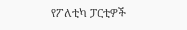የፖለቲካ ፓርቲዎች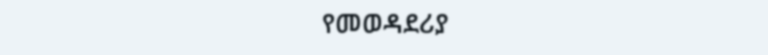የመወዳደሪያ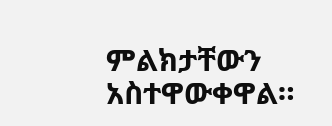ምልክታቸውን አስተዋውቀዋል።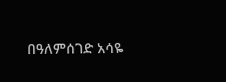በዓለምሰገድ አሳዬ